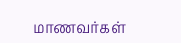மாணவர்கள்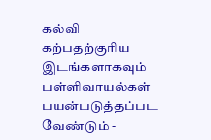கல்வி கற்பதற்குரிய இடங்களாகவும் பள்ளிவாயல்கள் பயன்படுத்தப்பட வேண்டும் -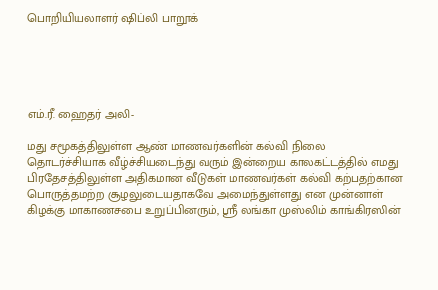பொறியியலாளர் ஷிப்லி பாறூக்





எம்.ரீ. ஹைதர் அலி-

மது சமூகத்திலுள்ள ஆண் மாணவர்களின் கல்வி நிலை தொடர்ச்சியாக வீழ்ச்சியடைந்து வரும் இன்றைய காலகட்டத்தில் எமது பிரதேசத்திலுள்ள அதிகமான வீடுகள் மாணவர்கள் கல்வி கற்பதற்கான பொருத்தமற்ற சூழலுடையதாகவே அமைந்துள்ளது என முன்னாள் கிழக்கு மாகாணசபை உறுப்பினரும், ஸ்ரீ லங்கா முஸ்லிம் காங்கிரஸின்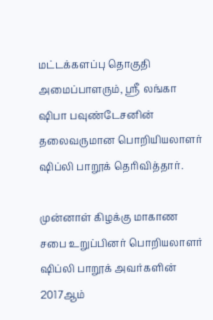மட்டக்களப்பு தொகுதி அமைப்பாளரும், ஸ்ரீ லங்கா ஷிபா பவுண்டேசனின் தலைவருமான பொறியியலாளர் ஷிப்லி பாறூக் தெரிவித்தார்.

முன்னாள் கிழக்கு மாகாண சபை உறுப்பினர் பொறியலாளர் ஷிப்லி பாறூக் அவர்களின் 2017ஆம்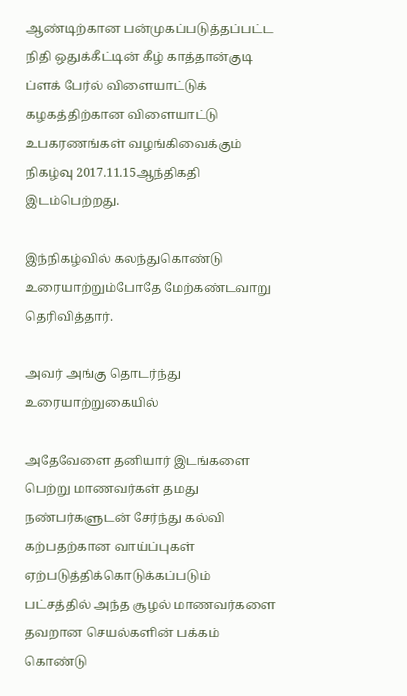ஆண்டிற்கான பன்முகப்படுத்தப்பட்ட நிதி ஒதுக்கீட்டின் கீழ் காத்தான்குடி ப்ளக் பேர்ல் விளையாட்டுக் கழகத்திற்கான விளையாட்டு உபகரணங்கள் வழங்கிவைக்கும் நிகழ்வு 2017.11.15ஆந்திகதி இடம்பெற்றது.

இந்நிகழ்வில் கலந்துகொண்டு உரையாற்றும்போதே மேற்கண்டவாறு தெரிவித்தார்.

அவர் அங்கு தொடர்ந்து உரையாற்றுகையில்

அதேவேளை தனியார் இடங்களை பெற்று மாணவர்கள் தமது நண்பர்களுடன் சேர்ந்து கல்வி கற்பதற்கான வாய்ப்புகள் ஏற்படுத்திக்கொடுக்கப்படும் பட்சத்தில் அந்த சூழல் மாணவர்களை தவறான செயல்களின் பக்கம் கொண்டு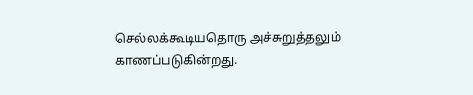செல்லக்கூடியதொரு அச்சுறுத்தலும் காணப்படுகின்றது.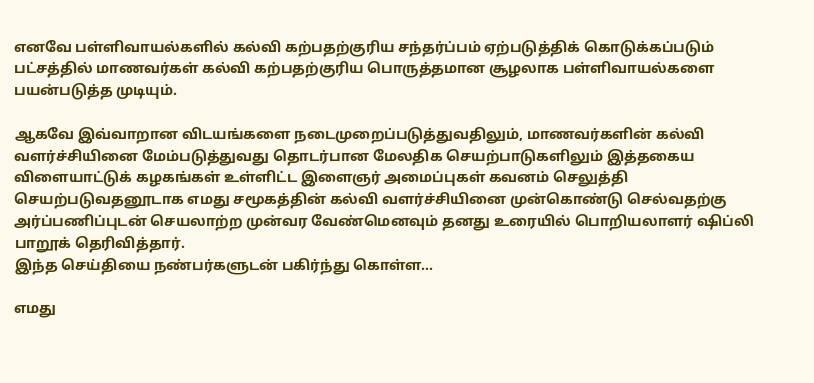எனவே பள்ளிவாயல்களில் கல்வி கற்பதற்குரிய சந்தர்ப்பம் ஏற்படுத்திக் கொடுக்கப்படும் பட்சத்தில் மாணவர்கள் கல்வி கற்பதற்குரிய பொருத்தமான சூழலாக பள்ளிவாயல்களை பயன்படுத்த முடியும்.

ஆகவே இவ்வாறான விடயங்களை நடைமுறைப்படுத்துவதிலும், மாணவர்களின் கல்வி வளர்ச்சியினை மேம்படுத்துவது தொடர்பான மேலதிக செயற்பாடுகளிலும் இத்தகைய விளையாட்டுக் கழகங்கள் உள்ளிட்ட இளைஞர் அமைப்புகள் கவனம் செலுத்தி செயற்படுவதனூடாக எமது சமூகத்தின் கல்வி வளர்ச்சியினை முன்கொண்டு செல்வதற்கு அர்ப்பணிப்புடன் செயலாற்ற முன்வர வேண்மெனவும் தனது உரையில் பொறியலாளர் ஷிப்லி பாறூக் தெரிவித்தார்.
இந்த செய்தியை நண்பர்களுடன் பகிர்ந்து கொள்ள...

எமது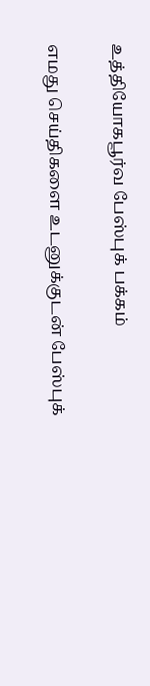உத்தியோகபூர்வ பேஸ்புக் பக்கம்

எமது செய்திகளை உடனுக்குடன் பேஸ்புக்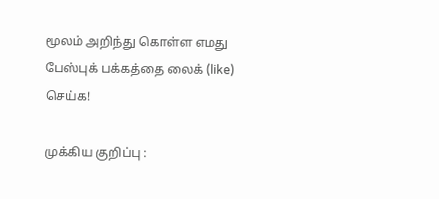மூலம் அறிந்து கொள்ள எமது பேஸ்புக் பக்கத்தை லைக் (like) செய்க!

முக்கிய குறிப்பு :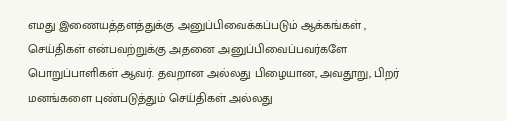எமது இணையத்தளத்துக்கு அனுப்பிவைக்கப்படும் ஆக்கங்கள் , செய்திகள் என்பவற்றுக்கு அதனை அனுப்பிவைப்பவர்களே பொறுப்பாளிகள் ஆவர். தவறான அல்லது பிழையான, அவதூறு, பிறர் மனங்களை புண்படுத்தும் செய்திகள் அல்லது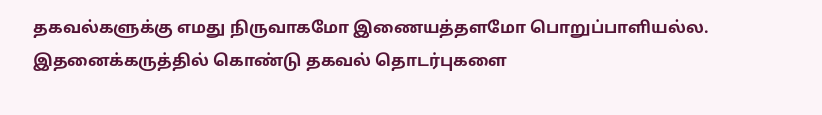தகவல்களுக்கு எமது நிருவாகமோ இணையத்தளமோ பொறுப்பாளியல்ல. இதனைக்கருத்தில் கொண்டு தகவல் தொடர்புகளை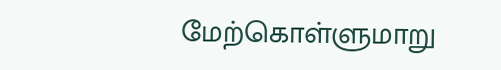மேற்கொள்ளுமாறு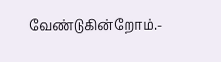வேண்டுகின்றோம்.-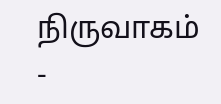நிருவாகம் -